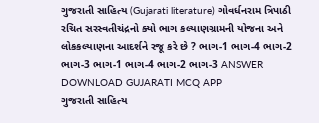ગુજરાતી સાહિત્ય (Gujarati literature) ગોવર્ધનરામ ત્રિપાઠી રચિત સરસ્વતીચંદ્રનો ક્યો ભાગ કલ્યાણગ્રામની યોજના અને લોકકલ્યાણના આદર્શને રજૂ કરે છે ? ભાગ-1 ભાગ-4 ભાગ-2 ભાગ-3 ભાગ-1 ભાગ-4 ભાગ-2 ભાગ-3 ANSWER DOWNLOAD GUJARATI MCQ APP
ગુજરાતી સાહિત્ય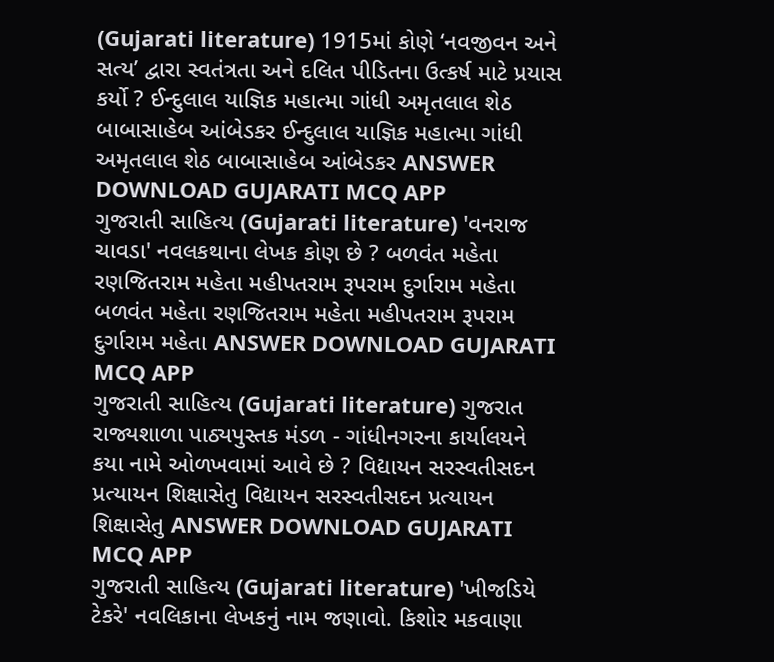(Gujarati literature) 1915માં કોણે ‘નવજીવન અને સત્ય’ દ્વારા સ્વતંત્રતા અને દલિત પીડિતના ઉત્કર્ષ માટે પ્રયાસ કર્યો ? ઈન્દુલાલ યાજ્ઞિક મહાત્મા ગાંધી અમૃતલાલ શેઠ બાબાસાહેબ આંબેડકર ઈન્દુલાલ યાજ્ઞિક મહાત્મા ગાંધી અમૃતલાલ શેઠ બાબાસાહેબ આંબેડકર ANSWER DOWNLOAD GUJARATI MCQ APP
ગુજરાતી સાહિત્ય (Gujarati literature) 'વનરાજ ચાવડા' નવલકથાના લેખક કોણ છે ? બળવંત મહેતા રણજિતરામ મહેતા મહીપતરામ રૂપરામ દુર્ગારામ મહેતા બળવંત મહેતા રણજિતરામ મહેતા મહીપતરામ રૂપરામ દુર્ગારામ મહેતા ANSWER DOWNLOAD GUJARATI MCQ APP
ગુજરાતી સાહિત્ય (Gujarati literature) ગુજરાત રાજ્યશાળા પાઠ્યપુસ્તક મંડળ - ગાંધીનગરના કાર્યાલયને કયા નામે ઓળખવામાં આવે છે ? વિદ્યાયન સરસ્વતીસદન પ્રત્યાયન શિક્ષાસેતુ વિદ્યાયન સરસ્વતીસદન પ્રત્યાયન શિક્ષાસેતુ ANSWER DOWNLOAD GUJARATI MCQ APP
ગુજરાતી સાહિત્ય (Gujarati literature) 'ખીજડિયે ટેકરે' નવલિકાના લેખકનું નામ જણાવો. કિશોર મકવાણા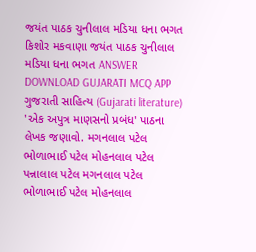જયંત પાઠક ચુનીલાલ મડિયા ધના ભગત કિશોર મકવાણા જયંત પાઠક ચુનીલાલ મડિયા ધના ભગત ANSWER DOWNLOAD GUJARATI MCQ APP
ગુજરાતી સાહિત્ય (Gujarati literature) 'એક અપુત્ર માણસનો પ્રબંધ' પાઠના લેખક જણાવો. મગનલાલ પટેલ ભોળાભાઈ પટેલ મોહનલાલ પટેલ પન્નાલાલ પટેલ મગનલાલ પટેલ ભોળાભાઈ પટેલ મોહનલાલ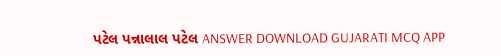પટેલ પન્નાલાલ પટેલ ANSWER DOWNLOAD GUJARATI MCQ APP